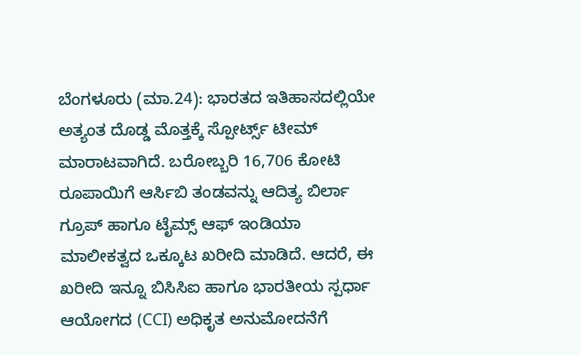ಬೆಂಗಳೂರು (ಮಾ.24): ಭಾರತದ ಇತಿಹಾಸದಲ್ಲಿಯೇ ಅತ್ಯಂತ ದೊಡ್ಡ ಮೊತ್ತಕ್ಕೆ ಸ್ಪೋರ್ಟ್ಸ್ ಟೀಮ್ ಮಾರಾಟವಾಗಿದೆ. ಬರೋಬ್ಬರಿ 16,706 ಕೋಟಿ ರೂಪಾಯಿಗೆ ಆರ್ಸಿಬಿ ತಂಡವನ್ನು ಆದಿತ್ಯ ಬಿರ್ಲಾ ಗ್ರೂಪ್ ಹಾಗೂ ಟೈಮ್ಸ್ ಆಫ್ ಇಂಡಿಯಾ ಮಾಲೀಕತ್ವದ ಒಕ್ಕೂಟ ಖರೀದಿ ಮಾಡಿದೆ. ಆದರೆ, ಈ ಖರೀದಿ ಇನ್ನೂ ಬಿಸಿಸಿಐ ಹಾಗೂ ಭಾರತೀಯ ಸ್ಪರ್ಧಾ ಆಯೋಗದ (CCI) ಅಧಿಕೃತ ಅನುಮೋದನೆಗೆ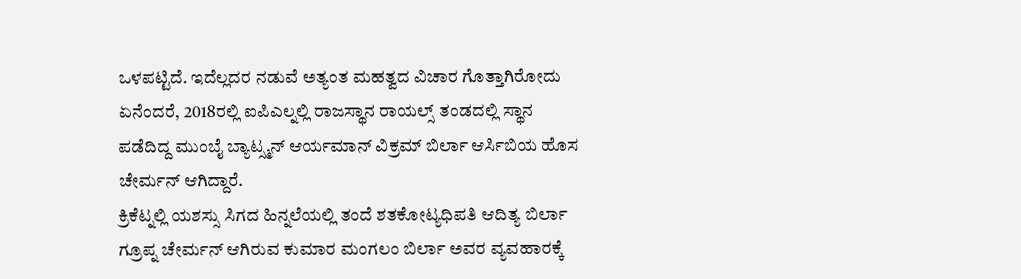ಒಳಪಟ್ಟಿದೆ. ಇದೆಲ್ಲದರ ನಡುವೆ ಅತ್ಯಂತ ಮಹತ್ವದ ವಿಚಾರ ಗೊತ್ತಾಗಿರೋದು ಏನೆಂದರೆ, 2018ರಲ್ಲಿ ಐಪಿಎಲ್ನಲ್ಲಿ ರಾಜಸ್ಥಾನ ರಾಯಲ್ಸ್ ತಂಡದಲ್ಲಿ ಸ್ಥಾನ ಪಡೆದಿದ್ದ ಮುಂಬೈ ಬ್ಯಾಟ್ಸ್ಮನ್ ಆರ್ಯಮಾನ್ ವಿಕ್ರಮ್ ಬಿರ್ಲಾ ಆರ್ಸಿಬಿಯ ಹೊಸ ಚೇರ್ಮನ್ ಆಗಿದ್ದಾರೆ.
ಕ್ರಿಕೆಟ್ನಲ್ಲಿ ಯಶಸ್ಸು ಸಿಗದ ಹಿನ್ನಲೆಯಲ್ಲಿ ತಂದೆ ಶತಕೋಟ್ಯಧಿಪತಿ ಆದಿತ್ಯ ಬಿರ್ಲಾ ಗ್ರೂಪ್ನ ಚೇರ್ಮನ್ ಆಗಿರುವ ಕುಮಾರ ಮಂಗಲಂ ಬಿರ್ಲಾ ಅವರ ವ್ಯವಹಾರಕ್ಕೆ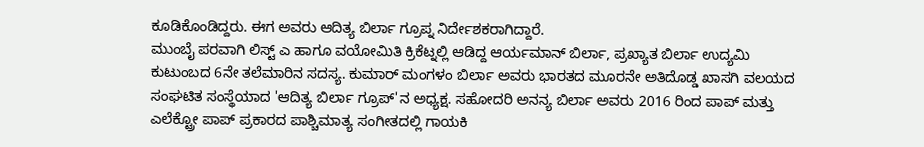ಕೂಡಿಕೊಂಡಿದ್ದರು. ಈಗ ಅವರು ಆದಿತ್ಯ ಬಿರ್ಲಾ ಗ್ರೂಪ್ನ ನಿರ್ದೇಶಕರಾಗಿದ್ದಾರೆ.
ಮುಂಬೈ ಪರವಾಗಿ ಲಿಸ್ಟ್ ಎ ಹಾಗೂ ವಯೋಮಿತಿ ಕ್ರಿಕೆಟ್ನಲ್ಲಿ ಆಡಿದ್ದ ಆರ್ಯಮಾನ್ ಬಿರ್ಲಾ, ಪ್ರಖ್ಯಾತ ಬಿರ್ಲಾ ಉದ್ಯಮಿ ಕುಟುಂಬದ 6ನೇ ತಲೆಮಾರಿನ ಸದಸ್ಯ. ಕುಮಾರ್ ಮಂಗಳಂ ಬಿರ್ಲಾ ಅವರು ಭಾರತದ ಮೂರನೇ ಅತಿದೊಡ್ಡ ಖಾಸಗಿ ವಲಯದ ಸಂಘಟಿತ ಸಂಸ್ಥೆಯಾದ 'ಆದಿತ್ಯ ಬಿರ್ಲಾ ಗ್ರೂಪ್'ನ ಅಧ್ಯಕ್ಷ. ಸಹೋದರಿ ಅನನ್ಯ ಬಿರ್ಲಾ ಅವರು 2016 ರಿಂದ ಪಾಪ್ ಮತ್ತು ಎಲೆಕ್ಟ್ರೋ ಪಾಪ್ ಪ್ರಕಾರದ ಪಾಶ್ಚಿಮಾತ್ಯ ಸಂಗೀತದಲ್ಲಿ ಗಾಯಕಿ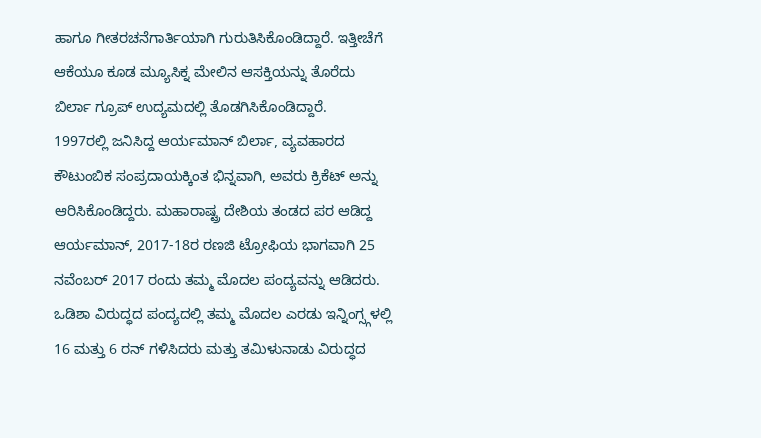ಹಾಗೂ ಗೀತರಚನೆಗಾರ್ತಿಯಾಗಿ ಗುರುತಿಸಿಕೊಂಡಿದ್ದಾರೆ. ಇತ್ತೀಚೆಗೆ ಆಕೆಯೂ ಕೂಡ ಮ್ಯೂಸಿಕ್ನ ಮೇಲಿನ ಆಸಕ್ತಿಯನ್ನು ತೊರೆದು ಬಿರ್ಲಾ ಗ್ರೂಪ್ ಉದ್ಯಮದಲ್ಲಿ ತೊಡಗಿಸಿಕೊಂಡಿದ್ದಾರೆ.
1997ರಲ್ಲಿ ಜನಿಸಿದ್ದ ಆರ್ಯಮಾನ್ ಬಿರ್ಲಾ, ವ್ಯವಹಾರದ ಕೌಟುಂಬಿಕ ಸಂಪ್ರದಾಯಕ್ಕಿಂತ ಭಿನ್ನವಾಗಿ, ಅವರು ಕ್ರಿಕೆಟ್ ಅನ್ನು ಆರಿಸಿಕೊಂಡಿದ್ದರು. ಮಹಾರಾಷ್ಟ್ರ ದೇಶಿಯ ತಂಡದ ಪರ ಆಡಿದ್ದ ಆರ್ಯಮಾನ್, 2017-18ರ ರಣಜಿ ಟ್ರೋಫಿಯ ಭಾಗವಾಗಿ 25 ನವೆಂಬರ್ 2017 ರಂದು ತಮ್ಮ ಮೊದಲ ಪಂದ್ಯವನ್ನು ಆಡಿದರು. ಒಡಿಶಾ ವಿರುದ್ಧದ ಪಂದ್ಯದಲ್ಲಿ ತಮ್ಮ ಮೊದಲ ಎರಡು ಇನ್ನಿಂಗ್ಸ್ಗಳಲ್ಲಿ 16 ಮತ್ತು 6 ರನ್ ಗಳಿಸಿದರು ಮತ್ತು ತಮಿಳುನಾಡು ವಿರುದ್ಧದ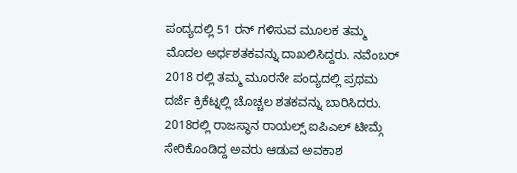ಪಂದ್ಯದಲ್ಲಿ 51 ರನ್ ಗಳಿಸುವ ಮೂಲಕ ತಮ್ಮ ಮೊದಲ ಅರ್ಧಶತಕವನ್ನು ದಾಖಲಿಸಿದ್ದರು. ನವೆಂಬರ್ 2018 ರಲ್ಲಿ ತಮ್ಮ ಮೂರನೇ ಪಂದ್ಯದಲ್ಲಿ ಪ್ರಥಮ ದರ್ಜೆ ಕ್ರಿಕೆಟ್ನಲ್ಲಿ ಚೊಚ್ಚಲ ಶತಕವನ್ನು ಬಾರಿಸಿದರು.
2018ರಲ್ಲಿ ರಾಜಸ್ಥಾನ ರಾಯಲ್ಸ್ ಐಪಿಎಲ್ ಟೀಮ್ಗೆ ಸೇರಿಕೊಂಡಿದ್ದ ಅವರು ಆಡುವ ಅವಕಾಶ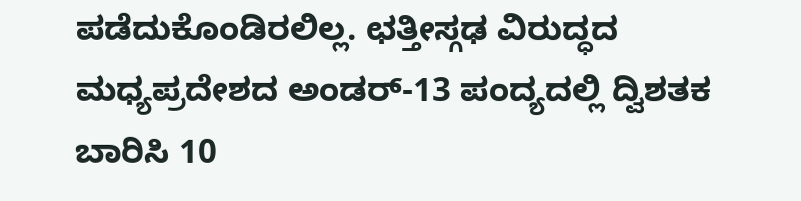ಪಡೆದುಕೊಂಡಿರಲಿಲ್ಲ. ಛತ್ತೀಸ್ಗಢ ವಿರುದ್ಧದ ಮಧ್ಯಪ್ರದೇಶದ ಅಂಡರ್-13 ಪಂದ್ಯದಲ್ಲಿ ದ್ವಿಶತಕ ಬಾರಿಸಿ 10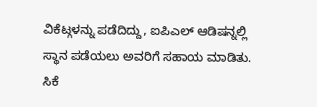ವಿಕೆಟ್ಗಳನ್ನು ಪಡೆದಿದ್ದು, ಐಪಿಎಲ್ ಆಡಿಷನ್ನಲ್ಲಿ ಸ್ಥಾನ ಪಡೆಯಲು ಅವರಿಗೆ ಸಹಾಯ ಮಾಡಿತು. ಸಿಕೆ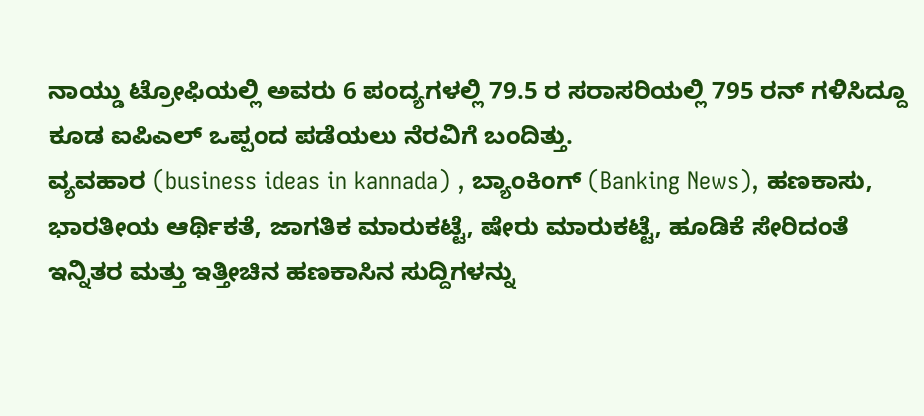ನಾಯ್ಡು ಟ್ರೋಫಿಯಲ್ಲಿ ಅವರು 6 ಪಂದ್ಯಗಳಲ್ಲಿ 79.5 ರ ಸರಾಸರಿಯಲ್ಲಿ 795 ರನ್ ಗಳಿಸಿದ್ದೂ ಕೂಡ ಐಪಿಎಲ್ ಒಪ್ಪಂದ ಪಡೆಯಲು ನೆರವಿಗೆ ಬಂದಿತ್ತು.
ವ್ಯವಹಾರ (business ideas in kannada) , ಬ್ಯಾಂಕಿಂಗ್ (Banking News), ಹಣಕಾಸು, ಭಾರತೀಯ ಆರ್ಥಿಕತೆ, ಜಾಗತಿಕ ಮಾರುಕಟ್ಟೆ, ಷೇರು ಮಾರುಕಟ್ಟೆ, ಹೂಡಿಕೆ ಸೇರಿದಂತೆ ಇನ್ನಿತರ ಮತ್ತು ಇತ್ತೀಚಿನ ಹಣಕಾಸಿನ ಸುದ್ದಿಗಳನ್ನು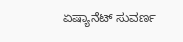ಏಷ್ಯಾನೆಟ್ ಸುವರ್ಣ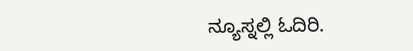ನ್ಯೂಸ್ನಲ್ಲಿ ಓದಿರಿ.